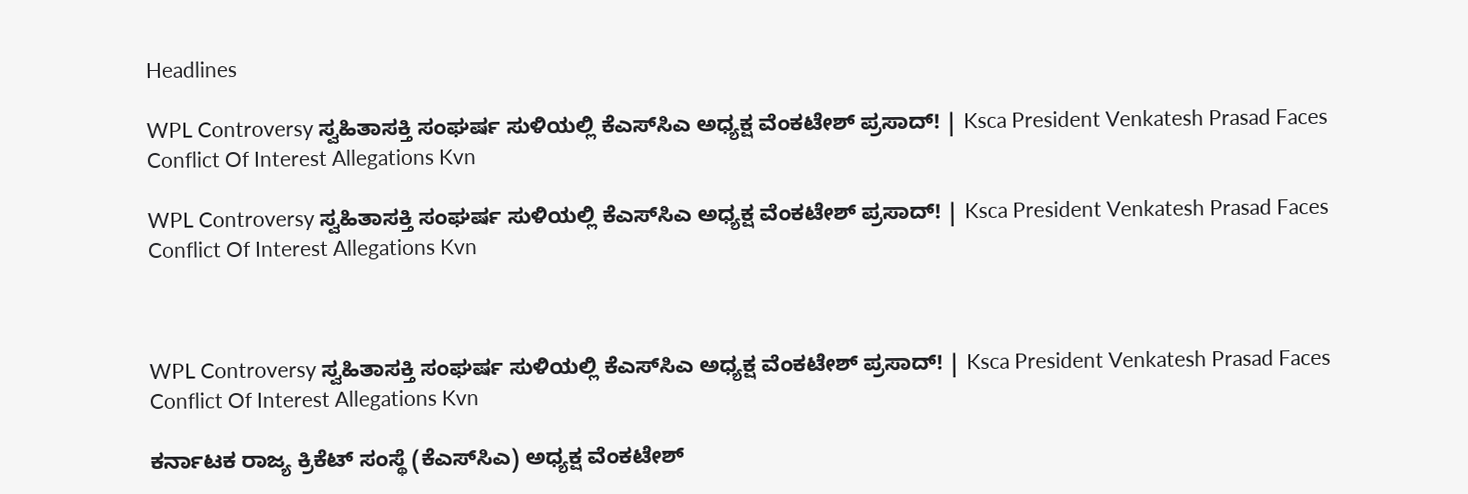Headlines

WPL Controversy ಸ್ವಹಿತಾಸಕ್ತಿ ಸಂಘರ್ಷ ಸುಳಿಯಲ್ಲಿ ಕೆಎಸ್‌ಸಿಎ ಅಧ್ಯಕ್ಷ ವೆಂಕಟೇಶ್ ಪ್ರಸಾದ್! | Ksca President Venkatesh Prasad Faces Conflict Of Interest Allegations Kvn

WPL Controversy ಸ್ವಹಿತಾಸಕ್ತಿ ಸಂಘರ್ಷ ಸುಳಿಯಲ್ಲಿ ಕೆಎಸ್‌ಸಿಎ ಅಧ್ಯಕ್ಷ ವೆಂಕಟೇಶ್ ಪ್ರಸಾದ್! | Ksca President Venkatesh Prasad Faces Conflict Of Interest Allegations Kvn



WPL Controversy ಸ್ವಹಿತಾಸಕ್ತಿ ಸಂಘರ್ಷ ಸುಳಿಯಲ್ಲಿ ಕೆಎಸ್‌ಸಿಎ ಅಧ್ಯಕ್ಷ ವೆಂಕಟೇಶ್ ಪ್ರಸಾದ್! | Ksca President Venkatesh Prasad Faces Conflict Of Interest Allegations Kvn

ಕರ್ನಾಟಕ ರಾಜ್ಯ ಕ್ರಿಕೆಟ್‌ ಸಂಸ್ಥೆ (ಕೆಎಸ್‌ಸಿಎ) ಅಧ್ಯಕ್ಷ ವೆಂಕಟೇಶ್‌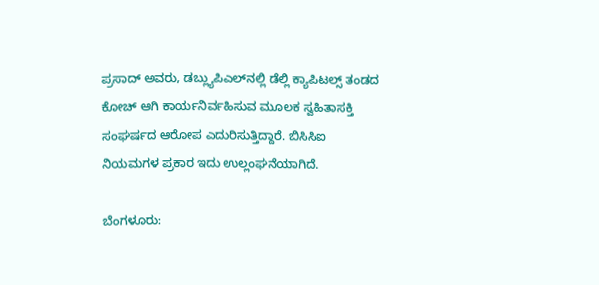ಪ್ರಸಾದ್‌ ಅವರು, ಡಬ್ಲ್ಯುಪಿಎಲ್‌ನಲ್ಲಿ ಡೆಲ್ಲಿ ಕ್ಯಾಪಿಟಲ್ಸ್‌ ತಂಡದ ಕೋಚ್ ಆಗಿ ಕಾರ್ಯನಿರ್ವಹಿಸುವ ಮೂಲಕ ಸ್ವಹಿತಾಸಕ್ತಿ ಸಂಘರ್ಷದ ಆರೋಪ ಎದುರಿಸುತ್ತಿದ್ದಾರೆ. ಬಿಸಿಸಿಐ ನಿಯಮಗಳ ಪ್ರಕಾರ ಇದು ಉಲ್ಲಂಘನೆಯಾಗಿದೆ.

ಬೆಂಗಳೂರು: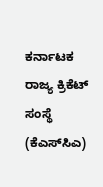ಕರ್ನಾಟಕ ರಾಜ್ಯ ಕ್ರಿಕೆಟ್‌ ಸಂಸ್ಥೆ (ಕೆಎಸ್‌ಸಿಎ)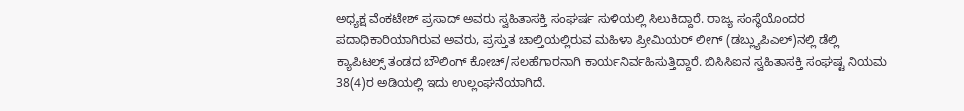ಅಧ್ಯಕ್ಷ ವೆಂಕಟೇಶ್‌ ಪ್ರಸಾದ್‌ ಅವರು ಸ್ವಹಿತಾಸಕ್ತಿ ಸಂಘರ್ಷ ಸುಳಿಯಲ್ಲಿ ಸಿಲುಕಿದ್ದಾರೆ. ರಾಜ್ಯ ಸಂಸ್ಥೆಯೊಂದರ ಪದಾಧಿಕಾರಿಯಾಗಿರುವ ಅವರು, ಪ್ರಸ್ತುತ ಚಾಲ್ತಿಯಲ್ಲಿರುವ ಮಹಿಳಾ ಪ್ರೀಮಿಯರ್‌ ಲೀಗ್‌ (ಡಬ್ಲ್ಯುಪಿಎಲ್‌)ನಲ್ಲಿ ಡೆಲ್ಲಿ ಕ್ಯಾಪಿಟಲ್ಸ್‌ ತಂಡದ ಬೌಲಿಂಗ್‌ ಕೋಚ್‌/ಸಲಹೆಗಾರನಾಗಿ ಕಾರ್ಯನಿರ್ವಹಿಸುತ್ತಿದ್ದಾರೆ. ಬಿಸಿಸಿಐನ ಸ್ವಹಿತಾಸಕ್ತಿ ಸಂಘಷ್ಟ ನಿಯಮ 38(4)ರ ಅಡಿಯಲ್ಲಿ ಇದು ಉಲ್ಲಂಘನೆಯಾಗಿದೆ.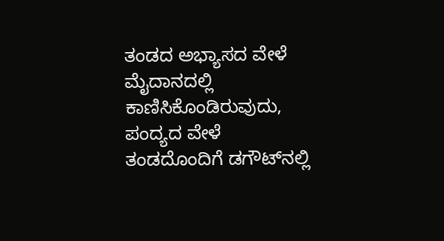ತಂಡದ ಅಭ್ಯಾಸದ ವೇಳೆ ಮೈದಾನದಲ್ಲಿ ಕಾಣಿಸಿಕೊಂಡಿರುವುದು, ಪಂದ್ಯದ ವೇಳೆ ತಂಡದೊಂದಿಗೆ ಡಗೌಟ್‌ನಲ್ಲಿ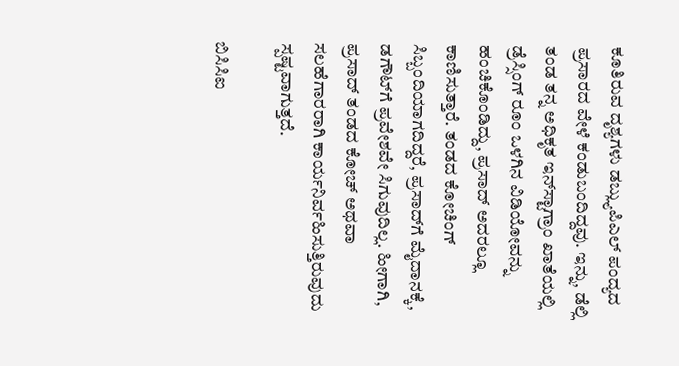ಕೂತಿರುವ ದೃಶ್ಯಗಳು ಡಬ್ಲ್ಯುಪಿಎಲ್‌ ಪಂದ್ಯದ ಪ್ರಸಾರದ ವೇಳೆ ಕಂಡುಬಂದಿದ್ದವು. ಇನ್ನು, ಡೆಲ್ಲಿ ತಂಡ ತನ್ನ ಅಧಿಕೃತ ಇನ್‌ಸ್ಟಾಗ್ರಾಂ ಖಾತೆಯಲ್ಲಿ ಡ್ರೆಸ್ಸಿಂಗ್‌ ರೂಂ ಒಳಗಿನ ವಿಡಿಯೋವನ್ನು ಹಂಚಿಕೊಂಡಿದ್ದು, ಪ್ರಸಾದ್‌ ಅದರಲ್ಲೂ ಕಾಣಿಸುತ್ತಾರೆ. ತಂಡದ ಕೋಚಿಂಗ್‌ ಸಿಬ್ಬಂದಿಯಾಗದಿದ್ದರೆ, ಪ್ರಸಾದ್‌ಗೆ ಮೈದಾನಕ್ಕೆ, ಡಗೌಟ್‌ಗೆ ಪ್ರವೇಶವೇ ಸಿಗುವುದಿಲ್ಲ. ಹೀಗಾಗಿ, ಪ್ರಸಾದ್‌ ತಂಡದ ಕೋಚ್‌ ಅಥವಾ ಸಲಹೆಗಾರರಾಗಿ ಕಾರ್ಯನಿರ್ವಹಿಸುತ್ತಿರುವುದು ಸ್ಪಷ್ಟವಾಗುತ್ತದೆ.

ಬಿಸಿಸಿಐ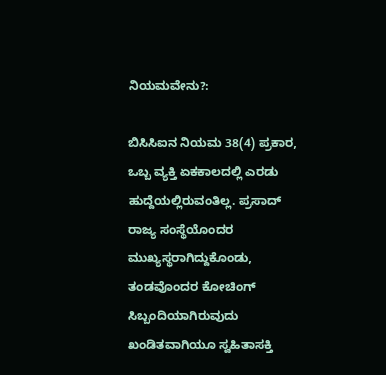ನಿಯಮವೇನು?:

ಬಿಸಿಸಿಐನ ನಿಯಮ 38(4) ಪ್ರಕಾರ, ಒಬ್ಬ ವ್ಯಕ್ತಿ ಏಕಕಾಲದಲ್ಲಿ ಎರಡು ಹುದ್ದೆಯಲ್ಲಿರುವಂತಿಲ್ಲ. ಪ್ರಸಾದ್‌ ರಾಜ್ಯ ಸಂಸ್ಥೆಯೊಂದರ ಮುಖ್ಯಸ್ಥರಾಗಿದ್ದುಕೊಂಡು, ತಂಡವೊಂದರ ಕೋಚಿಂಗ್‌ ಸಿಬ್ಬಂದಿಯಾಗಿರುವುದು ಖಂಡಿತವಾಗಿಯೂ ಸ್ವಹಿತಾಸಕ್ತಿ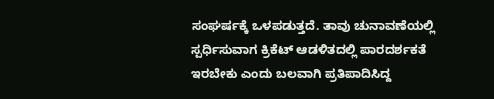ಸಂಘರ್ಷಕ್ಕೆ ಒಳಪಡುತ್ತದೆ. ತಾವು ಚುನಾವಣೆಯಲ್ಲಿ ಸ್ಪರ್ಧಿಸುವಾಗ ಕ್ರಿಕೆಟ್‌ ಆಡಳಿತದಲ್ಲಿ ಪಾರದರ್ಶಕತೆ ಇರಬೇಕು ಎಂದು ಬಲವಾಗಿ ಪ್ರತಿಪಾದಿಸಿದ್ದ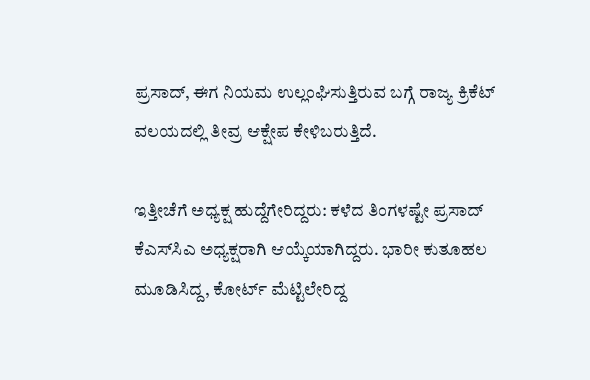ಪ್ರಸಾದ್‌, ಈಗ ನಿಯಮ ಉಲ್ಲಂಘಿಸುತ್ತಿರುವ ಬಗ್ಗೆ ರಾಜ್ಯ ಕ್ರಿಕೆಟ್‌ ವಲಯದಲ್ಲಿ ತೀವ್ರ ಆಕ್ಷೇಪ ಕೇಳಿಬರುತ್ತಿದೆ.

ಇತ್ತೀಚೆಗೆ ಅಧ್ಯಕ್ಷ ಹುದ್ದೆಗೇರಿದ್ದರು: ಕಳೆದ ತಿಂಗಳಷ್ಟೇ ಪ್ರಸಾದ್‌ ಕೆಎಸ್‌ಸಿಎ ಅಧ್ಯಕ್ಷರಾಗಿ ಆಯ್ಕೆಯಾಗಿದ್ದರು. ಭಾರೀ ಕುತೂಹಲ ಮೂಡಿಸಿದ್ದ, ಕೋರ್ಟ್‌ ಮೆಟ್ಟಿಲೇರಿದ್ದ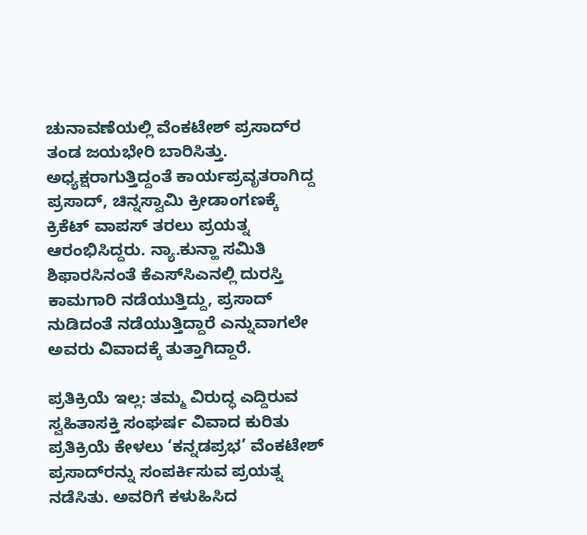ಚುನಾವಣೆಯಲ್ಲಿ ವೆಂಕಟೇಶ್‌ ಪ್ರಸಾದ್‌ರ ತಂಡ ಜಯಭೇರಿ ಬಾರಿಸಿತ್ತು. ಅಧ್ಯಕ್ಷರಾಗುತ್ತಿದ್ದಂತೆ ಕಾರ್ಯಪ್ರವೃತರಾಗಿದ್ದ ಪ್ರಸಾದ್‌, ಚಿನ್ನಸ್ವಾಮಿ ಕ್ರೀಡಾಂಗಣಕ್ಕೆ ಕ್ರಿಕೆಟ್‌ ವಾಪಸ್‌ ತರಲು ಪ್ರಯತ್ನ ಆರಂಭಿಸಿದ್ದರು. ನ್ಯಾ.ಕುನ್ಹಾ ಸಮಿತಿ ಶಿಫಾರಸಿನಂತೆ ಕೆಎಸ್‌ಸಿಎನಲ್ಲಿ ದುರಸ್ತಿ ಕಾಮಗಾರಿ ನಡೆಯುತ್ತಿದ್ದು, ಪ್ರಸಾದ್‌ ನುಡಿದಂತೆ ನಡೆಯುತ್ತಿದ್ದಾರೆ ಎನ್ನುವಾಗಲೇ ಅವರು ವಿವಾದಕ್ಕೆ ತುತ್ತಾಗಿದ್ದಾರೆ.

ಪ್ರತಿಕ್ರಿಯೆ ಇಲ್ಲ: ತಮ್ಮ ವಿರುದ್ಧ ಎದ್ದಿರುವ ಸ್ವಹಿತಾಸಕ್ತಿ ಸಂಘರ್ಷ ವಿವಾದ ಕುರಿತು ಪ್ರತಿಕ್ರಿಯೆ ಕೇಳಲು ‘ಕನ್ನಡಪ್ರಭ’ ವೆಂಕಟೇಶ್‌ ಪ್ರಸಾದ್‌ರನ್ನು ಸಂಪರ್ಕಿಸುವ ಪ್ರಯತ್ನ ನಡೆಸಿತು. ಅವರಿಗೆ ಕಳುಹಿಸಿದ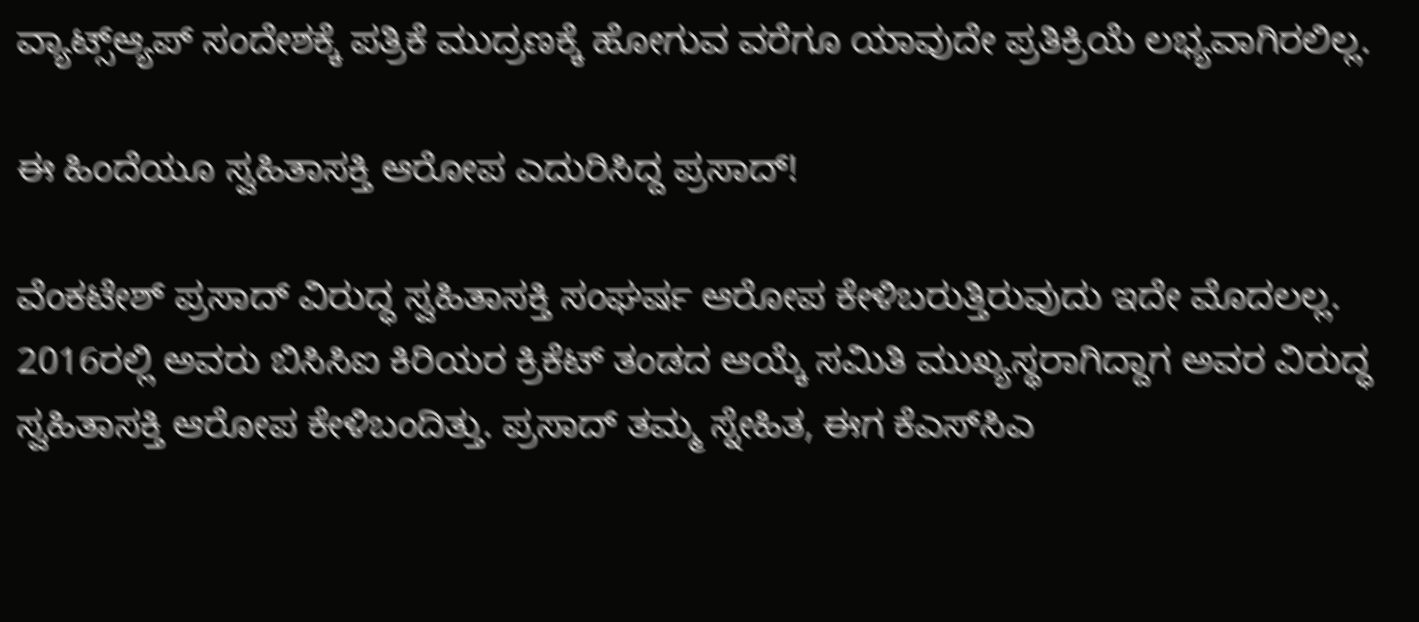ವ್ಯಾಟ್ಸ್‌ಆ್ಯಪ್‌ ಸಂದೇಶಕ್ಕೆ ಪತ್ರಿಕೆ ಮುದ್ರಣಕ್ಕೆ ಹೋಗುವ ವರೆಗೂ ಯಾವುದೇ ಪ್ರತಿಕ್ರಿಯೆ ಲಭ್ಯವಾಗಿರಲಿಲ್ಲ.

ಈ ಹಿಂದೆಯೂ ಸ್ವಹಿತಾಸಕ್ತಿ ಆರೋಪ ಎದುರಿಸಿದ್ದ ಪ್ರಸಾದ್‌!

ವೆಂಕಟೇಶ್‌ ಪ್ರಸಾದ್ ವಿರುದ್ಧ ಸ್ವಹಿತಾಸಕ್ತಿ ಸಂಘರ್ಷ ಆರೋಪ ಕೇಳಿಬರುತ್ತಿರುವುದು ಇದೇ ಮೊದಲಲ್ಲ. 2016ರಲ್ಲಿ ಅವರು ಬಿಸಿಸಿಐ ಕಿರಿಯರ ಕ್ರಿಕೆಟ್‌ ತಂಡದ ಆಯ್ಕೆ ಸಮಿತಿ ಮುಖ್ಯಸ್ಥರಾಗಿದ್ದಾಗ ಅವರ ವಿರುದ್ಧ ಸ್ವಹಿತಾಸಕ್ತಿ ಆರೋಪ ಕೇಳಿಬಂದಿತ್ತು. ಪ್ರಸಾದ್‌ ತಮ್ಮ ಸ್ನೇಹಿತ, ಈಗ ಕೆಎಸ್‌ಸಿಎ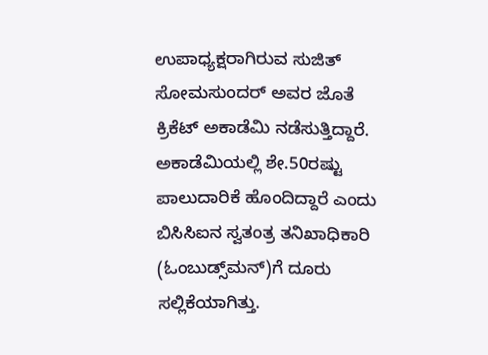ಉಪಾಧ್ಯಕ್ಷರಾಗಿರುವ ಸುಜಿತ್‌ ಸೋಮಸುಂದರ್‌ ಅವರ ಜೊತೆ ಕ್ರಿಕೆಟ್‌ ಅಕಾಡೆಮಿ ನಡೆಸುತ್ತಿದ್ದಾರೆ. ಅಕಾಡೆಮಿಯಲ್ಲಿ ಶೇ.50ರಷ್ಟು ಪಾಲುದಾರಿಕೆ ಹೊಂದಿದ್ದಾರೆ ಎಂದು ಬಿಸಿಸಿಐನ ಸ್ವತಂತ್ರ ತನಿಖಾಧಿಕಾರಿ (ಓಂಬುಡ್ಸ್‌ಮನ್‌)ಗೆ ದೂರು ಸಲ್ಲಿಕೆಯಾಗಿತ್ತು.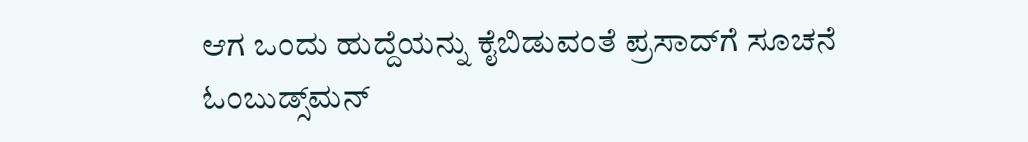ಆಗ ಒಂದು ಹುದ್ದೆಯನ್ನು ಕೈಬಿಡುವಂತೆ ಪ್ರಸಾದ್‌ಗೆ ಸೂಚನೆ ಓಂಬುಡ್ಸ್‌ಮನ್‌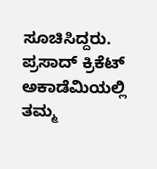ಸೂಚಿಸಿದ್ದರು. ಪ್ರಸಾದ್‌ ಕ್ರಿಕೆಟ್‌ ಅಕಾಡೆಮಿಯಲ್ಲಿ ತಮ್ಮ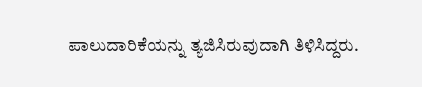ಪಾಲುದಾರಿಕೆಯನ್ನು ತ್ಯಜಿಸಿರುವುದಾಗಿ ತಿಳಿಸಿದ್ದರು.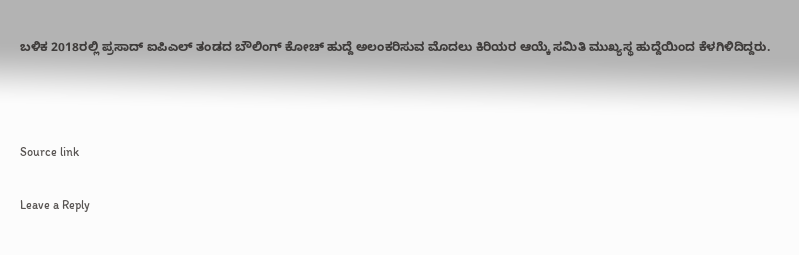ಬಳಿಕ 2018ರಲ್ಲಿ ಪ್ರಸಾದ್‌ ಐಪಿಎಲ್‌ ತಂಡದ ಬೌಲಿಂಗ್‌ ಕೋಚ್‌ ಹುದ್ದೆ ಅಲಂಕರಿಸುವ ಮೊದಲು ಕಿರಿಯರ ಆಯ್ಕೆ ಸಮಿತಿ ಮುಖ್ಯಸ್ಥ ಹುದ್ದೆಯಿಂದ ಕೆಳಗಿಳಿದಿದ್ದರು.



Source link

Leave a Reply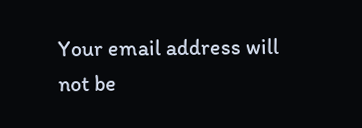Your email address will not be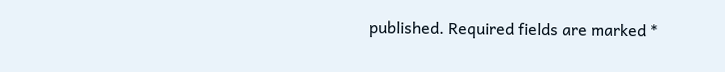published. Required fields are marked *